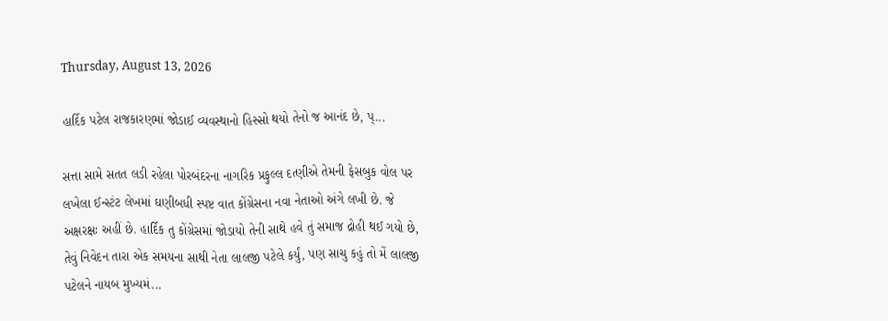Thursday, August 13, 2026

હાર્દિક પટેલ રાજકારણમાં જોડાઈ વ્યવસ્થાનો હિસ્સો થયો તેનો જ આનંદ છે, પ્...

સત્તા સામે સતત લડી રહેલા પોરબંદરના નાગરિક પ્રફુલ્લ દત્ણીએ તેમની ફેસબુક વોલ પર લખેલા ઈન્સ્ટંટ લેખમાં ઘણીબધી સ્પષ્ટ વાત કોંગ્રેસના નવા નેતાઓ અંગે લખી છે. જે અક્ષરક્ષઃ અહીં છે. હાર્દિક તુ કોંગ્રેસમાં જોડાયો તેની સાથે હવે તું સમાજ દ્રોહી થઈ ગયો છે, તેવું નિવેદન તારા એક સમયના સાથી નેતા લાલજી પટેલે કર્યું, પણ સાચુ કહું તો મેં લાલજી પટેલને નાયબ મુખ્યમં...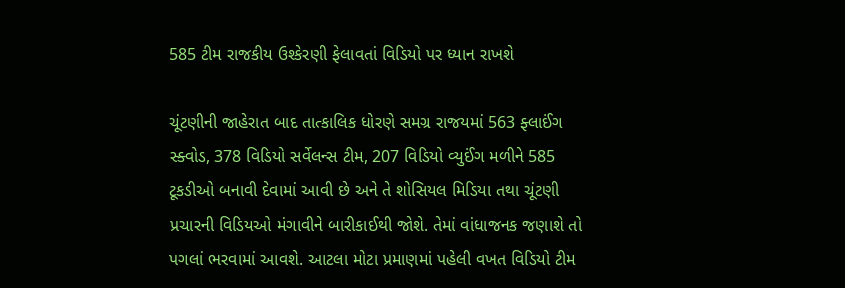585 ટીમ રાજકીય ઉશ્કેરણી ફેલાવતાં વિડિયો પર ધ્યાન રાખશે

ચૂંટણીની જાહેરાત બાદ તાત્કાલિક ધોરણે સમગ્ર રાજયમાં 563 ફ્લાઈંગ સ્ક્વોડ, 378 વિડિયો સર્વેલન્સ ટીમ, 207 વિડિયો વ્યુઈંગ મળીને 585 ટૂકડીઓ બનાવી દેવામાં આવી છે અને તે શોસિયલ મિડિયા તથા ચૂંટણી પ્રચારની વિડિયઓ મંગાવીને બારીકાઈથી જોશે. તેમાં વાંધાજનક જણાશે તો પગલાં ભરવામાં આવશે. આટલા મોટા પ્રમાણમાં પહેલી વખત વિડિયો ટીમ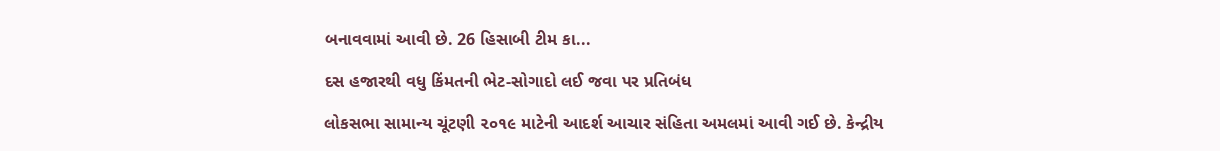બનાવવામાં આવી છે. 26 હિસાબી ટીમ કા...

દસ હજારથી વધુ કિંમતની ભેટ-સોગાદો લઈ જવા પર પ્રતિબંધ

લોકસભા સામાન્ય ચૂંટણી ૨૦૧૯ માટેની આદર્શ આચાર સંહિતા અમલમાં આવી ગઈ છે. કેન્દ્રીય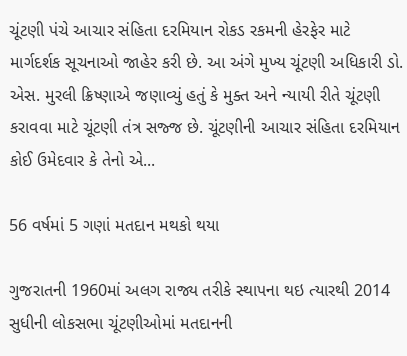ચૂંટણી પંચે આચાર સંહિતા દરમિયાન રોકડ રકમની હેરફેર માટે માર્ગદર્શક સૂચનાઓ જાહેર કરી છે. આ અંગે મુખ્ય ચૂંટણી અધિકારી ડો. એસ. મુરલી ક્રિષ્ણાએ જણાવ્યું હતું કે મુક્ત અને ન્યાયી રીતે ચૂંટણી કરાવવા માટે ચૂંટણી તંત્ર સજ્જ છે. ચૂંટણીની આચાર સંહિતા દરમિયાન કોઈ ઉમેદવાર કે તેનો એ...

56 વર્ષમાં 5 ગણાં મતદાન મથકો થયા

ગુજરાતની 1960માં અલગ રાજ્ય તરીકે સ્થાપના થઇ ત્યારથી 2014 સુધીની લોકસભા ચૂંટણીઓમાં મતદાનની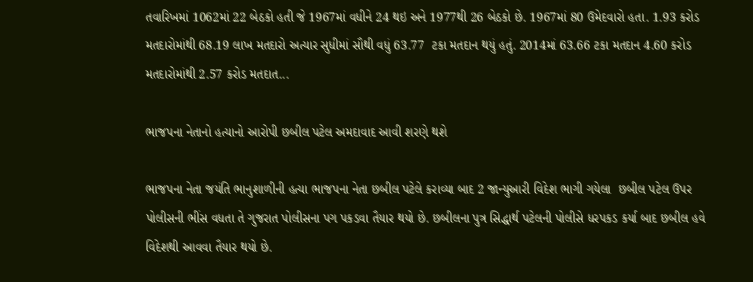તવારિખમાં 1062માં 22 બેઠકો હતી જે 1967માં વધીને 24 થઇ અને 1977થી 26 બેઠકો છે. 1967માં 80 ઉમેદવારો હતા. 1.93 કરોડ મતદારોમાંથી 68.19 લાખ મતદારો અત્યાર સુધીમાં સૌથી વધું 63.77  ટકા મતદાન થયું હતું. 2014માં 63.66 ટકા મતદાન 4.60 કરોડ મતદારોમાંથી 2.57 કરોડ મતદાત...

ભાજપના નેતાનો હત્યાનો આરોપી છબીલ પટેલ અમદાવાદ આવી શરણે થશે

ભાજપના નેતા જયંતિ ભાનુશાળીની હત્યા ભાજપના નેતા છબીલ પટેલે કરાવ્યા બાદ 2 જાન્યુઆરી વિદેશ ભાગી ગયેલા  છબીલ પટેલ ઉપર પોલીસની ભીંસ વધતા તે ગુજરાત પોલીસના પગ પકડવા તૈયાર થયો છે. છબીલના પુત્ર સિદ્ધાર્થ પટેલની પોલીસે ધરપકડ કર્યા બાદ છબીલ હવે વિદેશથી આવવા તૈયાર થયો છે.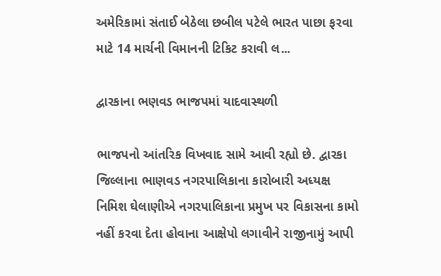અમેરિકામાં સંતાઈ બેઠેલા છબીલ પટેલે ભારત પાછા ફરવા માટે 14 માર્ચની વિમાનની ટિકિટ કરાવી લ...

દ્વારકાના ભણવડ ભાજપમાં યાદવાસ્થળી

ભાજપનો આંતરિક વિખવાદ સામે આવી રહ્યો છે. દ્વારકા જિલ્લાના ભાણવડ નગરપાલિકાના કારોબારી અધ્યક્ષ નિમિશ ઘેલાણીએ નગરપાલિકાના પ્રમુખ પર વિકાસના કામો નહીં કરવા દેતા હોવાના આક્ષેપો લગાવીને રાજીનામું આપી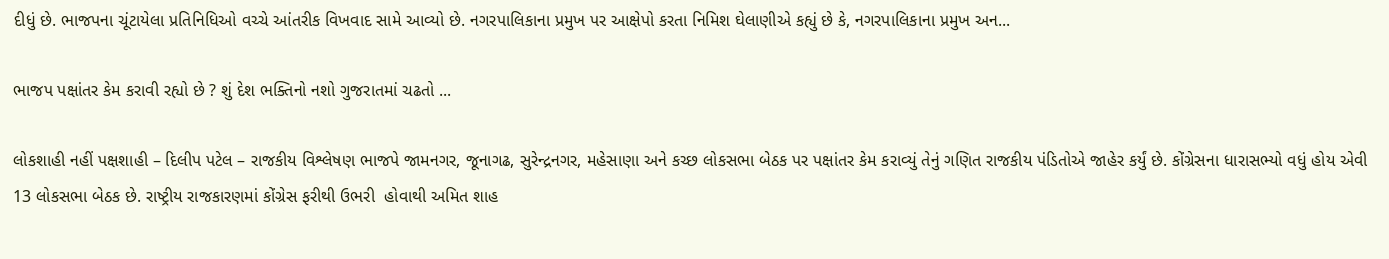દીધું છે. ભાજપના ચૂંટાયેલા પ્રતિનિધિઓ વચ્ચે આંતરીક વિખવાદ સામે આવ્યો છે. નગરપાલિકાના પ્રમુખ પર આક્ષેપો કરતા નિમિશ ઘેલાણીએ કહ્યું છે કે, નગરપાલિકાના પ્રમુખ અન...

ભાજપ પક્ષાંતર કેમ કરાવી રહ્યો છે ? શું દેશ ભક્તિનો નશો ગુજરાતમાં ચઢતો ...

લોકશાહી નહીં પક્ષશાહી – દિલીપ પટેલ – રાજકીય વિશ્લેષણ ભાજપે જામનગર, જૂનાગઢ, સુરેન્દ્રનગર, મહેસાણા અને કચ્છ લોકસભા બેઠક પર પક્ષાંતર કેમ કરાવ્યું તેનું ગણિત રાજકીય પંડિતોએ જાહેર કર્યું છે. કોંગ્રેસના ધારાસભ્યો વધું હોય એવી 13 લોકસભા બેઠક છે. રાષ્ટ્રીય રાજકારણમાં કોંગ્રેસ ફરીથી ઉભરી  હોવાથી અમિત શાહ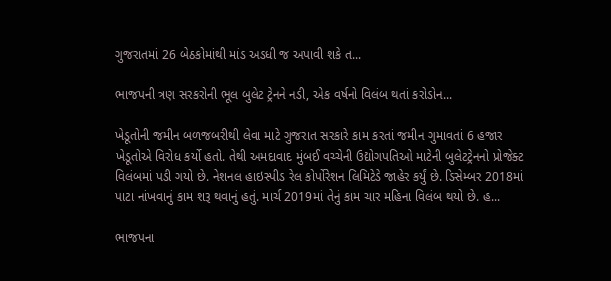ગુજરાતમાં 26 બેઠકોમાંથી માંડ અડધી જ અપાવી શકે ત...

ભાજપની ત્રણ સરકરોની ભૂલ બુલેટ ટ્રેનને નડી, એક વર્ષનો વિલંબ થતાં કરોડોન...

ખેડૂતોની જમીન બળજબરીથી લેવા માટે ગુજરાત સરકારે કામ કરતાં જમીન ગુમાવતાં 6 હજાર ખેડૂતોએ વિરોધ કર્યો હતો. તેથી અમદાવાદ મુંબઈ વચ્ચેની ઉદ્યોગપતિઓ માટેની બુલેટટ્રેનનો પ્રોજેક્ટ વિલંબમાં પડી ગયો છે. નેશનલ હાઇસ્પીડ રેલ કોર્પોરેશન લિમિટેડે જાહેર કર્યું છે. ડિસેમ્બર 2018માં પાટા નાંખવાનું કામ શરૂ થવાનું હતું. માર્ચ 2019માં તેનું કામ ચાર મહિના વિલંબ થયો છે. હ...

ભાજપના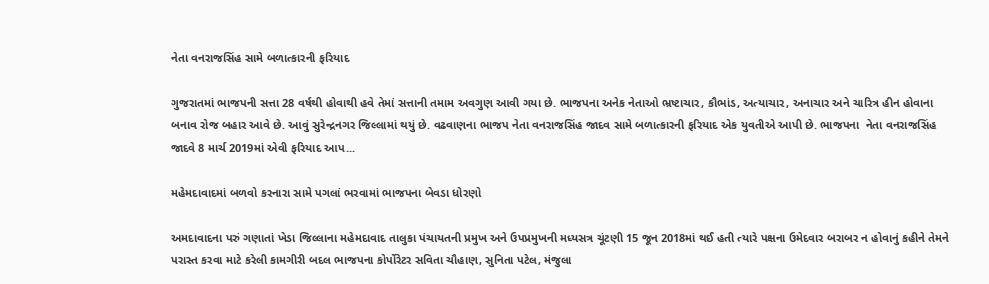નેતા વનરાજસિંહ સામે બળાત્કારની ફરિયાદ

ગુજરાતમાં ભાજપની સત્તા 28 વર્ષથી હોવાથી હવે તેમાં સત્તાની તમામ અવગુણ આવી ગયા છે. ભાજપના અનેક નેતાઓ ભ્રષ્ટાચાર, કૌભાંડ, અત્યાચાર, અનાચાર અને ચારિત્ર હીન હોવાના બનાવ રોજ બહાર આવે છે. આવું સુરેન્દ્રનગર જિલ્લામાં થયું છે. વઢવાણના ભાજપ નેતા વનરાજસિંહ જાદવ સામે બળાત્કારની ફરિયાદ એક યુવતીએ આપી છે. ભાજપના  નેતા વનરાજસિંહ જાદવે 8 માર્ચ 2019માં એવી ફરિયાદ આપ...

મહેમદાવાદમાં બળવો કરનારા સામે પગલાં ભરવામાં ભાજપના બેવડા ધોરણો

અમદાવાદના પરું ગણાતાં ખેડા જિલ્લાના મહેમદાવાદ તાલુકા પંચાયતની પ્રમુખ અને ઉપપ્રમુખની મધ્યસત્ર ચૂંટણી 15 જૂન 2018માં થઈ હતી ત્યારે પક્ષના ઉમેદવાર બરાબર ન હોવાનું કહીને તેમને પરાસ્ત કરવા માટે કરેલી કામગીરી બદલ ભાજપના કોર્પોરેટર સવિતા ચૌહાણ, સુનિતા પટેલ, મંજુલા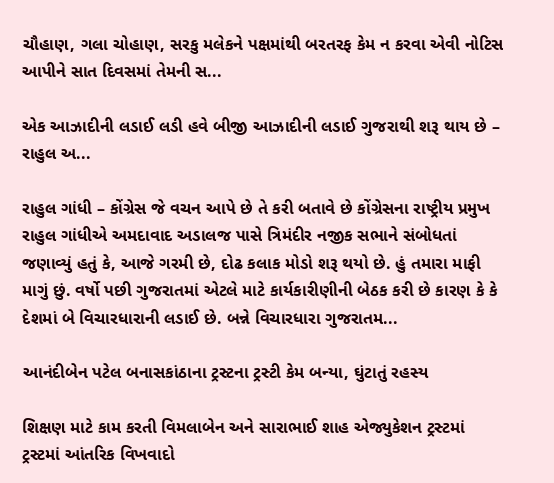ચૌહાણ, ગલા ચોહાણ, સરકુ મલેકને પક્ષમાંથી બરતરફ કેમ ન કરવા એવી નોટિસ આપીને સાત દિવસમાં તેમની સ...

એક આઝાદીની લડાઈ લડી હવે બીજી આઝાદીની લડાઈ ગુજરાથી શરૂ થાય છે – રાહુલ અ...

રાહુલ ગાંધી – કોંગ્રેસ જે વચન આપે છે તે કરી બતાવે છે કોંગ્રેસના રાષ્ટ્રીય પ્રમુખ રાહુલ ગાંધીએ અમદાવાદ અડાલજ પાસે ત્રિમંદીર નજીક સભાને સંબોધતાં જણાવ્યું હતું કે, આજે ગરમી છે, દોઢ કલાક મોડો શરૂ થયો છે. હું તમારા માફી માગું છું. વર્ષો પછી ગુજરાતમાં એટલે માટે કાર્યકારીણીની બેઠક કરી છે કારણ કે કે દેશમાં બે વિચારધારાની લડાઈ છે. બન્ને વિચારધારા ગુજરાતમ...

આનંદીબેન પટેલ બનાસકાંઠાના ટ્રસ્ટના ટ્રસ્ટી કેમ બન્યા, ઘુંટાતું રહસ્ય

શિક્ષણ માટે કામ કરતી વિમલાબેન અને સારાભાઈ શાહ એજ્યુકેશન ટ્રસ્ટમાં ટ્રસ્ટમાં આંતરિક વિખવાદો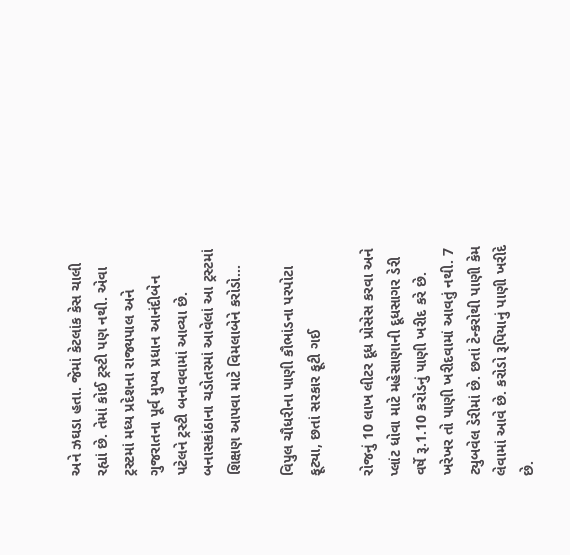અને ઝઘડા હતા. જેમાં કેટલાંક કેસ ચાલી રહ્યાં છે. તેમાં કોઈ ટ્રસ્ટી પણ નથી. એવા ટ્રસ્ટમાં મધ્ય પ્રદેશના રાજ્યપાલ અને ગુજરાતના પૂર્વ મુખ્ય પ્રધાન આનંદીબેન પટેલને ટ્રસ્ટી બનાવવામાં આવ્યા છે. બનાસકાંઠાના ચડોતરમાં આવેલાં આ ટ્રસ્ટમાં શિક્ષણ આપવા માટે વિમલાબેને કરોડો...

વિપુલ ચૌધરીના પાણી કૌભાંડના પરપોટા ફૂટ્યા, છતાં સરકાર ફૂટી ગઈ

રોજનું 10 લાખ લીટર દૂધ પ્રોસેસ કરવા અને પ્લાંટ ધોવા માટે મહેસાણાની દૂધસાગર ડેરી વર્ષે રૂ.1.10 કરોડનું પાણી ખરીદ કરે છે. ખરેખર તો પાણી ખરીદવામાં આવતું નથી. 7 ટ્યુબવેલ ડેરીમાં છે. છતાં ટેન્કરોથી પાણી કેમ લેવામાં આવે છે. કરોડો રૂપિયાનું પાણી ખરીદે છે.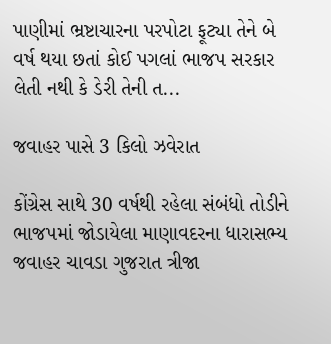પાણીમાં ભ્રષ્ટાચારના પરપોટા ફૂટ્યા તેને બે વર્ષ થયા છતાં કોઈ પગલાં ભાજપ સરકાર લેતી નથી કે ડેરી તેની ત...

જવાહર પાસે 3 કિલો ઝવેરાત

કોંગ્રેસ સાથે 30 વર્ષથી રહેલા સંબંધો તોડીને ભાજપમાં જોડાયેલા માણાવદરના ધારાસભ્ય જવાહર ચાવડા ગુજરાત ત્રીજા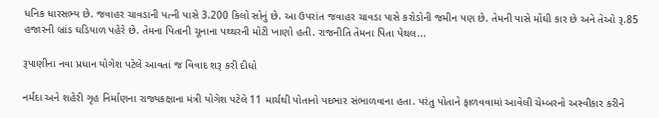ધનિક ધારસભ્ય છે. જવાહર ચાવડાની પત્ની પાસે 3.200 કિલો સોનું છે. આ ઉપરાંત જવાહર ચાવડા પાસે કરોડોની જમીન પણ છે. તેમની પાસે મોંઘી કાર છે અને તેઓ રૂ.85 હજારની બ્રાંડ ઘડિયાળ પહેરે છે. તેમના પિતાની ચૂનાના પથ્થરની મોટી ખાણો હતી. રાજનીતિ તેમના પિતા પેથલ...

રૂપાણીના નવા પ્રધાન યોગેશ પટેલે આવતાં જ વિવાદ શરૂ કરી દીધો

નર્મદા અને શહેરી ગૃહ નિર્માણના રાજ્યકક્ષાના મંત્રી યોગેશ પટેલે 11 માર્ચથી પોતાનો પદભાર સંભાળવાના હતા. પરંતુ પોતાને ફાળવવામાં આવેલી ચેમ્બરનો અસ્વીકાર કરીને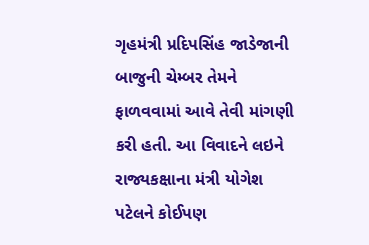ગૃહમંત્રી પ્રદિપસિંહ જાડેજાની બાજુની ચેમ્બર તેમને ફાળવવામાં આવે તેવી માંગણી કરી હતી. આ વિવાદને લઇને રાજ્યકક્ષાના મંત્રી યોગેશ પટેલને કોઈપણ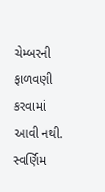ચેમ્બરની ફાળવણી કરવામાં આવી નથી. સ્વર્ણિમ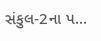સંકુલ-2ના પ...